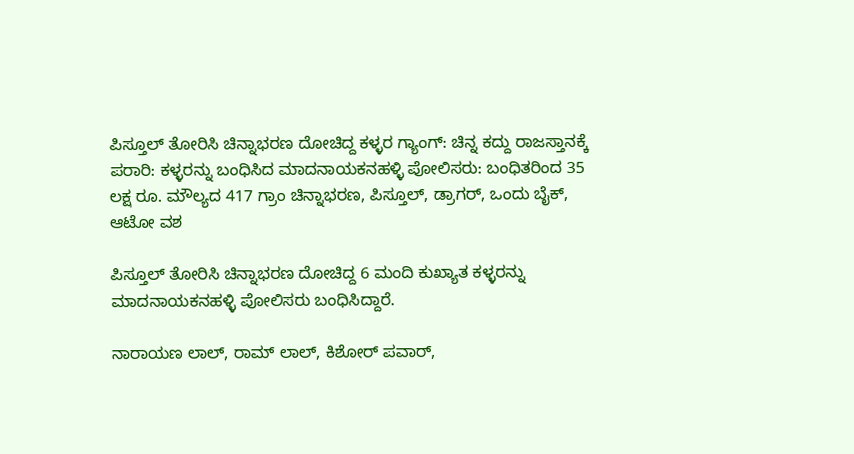ಪಿಸ್ತೂಲ್ ತೋರಿಸಿ ಚಿನ್ನಾಭರಣ ದೋಚಿದ್ದ ಕಳ್ಳರ ಗ್ಯಾಂಗ್: ಚಿನ್ನ ಕದ್ದು ರಾಜಸ್ತಾನಕ್ಕೆ ಪರಾರಿ: ಕಳ್ಳರನ್ನು ಬಂಧಿಸಿದ ಮಾದನಾಯಕನಹಳ್ಳಿ ಪೋಲಿಸರು: ಬಂಧಿತರಿಂದ 35 ಲಕ್ಷ ರೂ. ಮೌಲ್ಯದ‌ 417 ಗ್ರಾಂ ಚಿನ್ನಾಭರಣ, ಪಿಸ್ತೂಲ್, ಡ್ರಾಗರ್, ಒಂದು ಬೈಕ್, ಆಟೋ ವಶ

ಪಿಸ್ತೂಲ್ ತೋರಿಸಿ ಚಿನ್ನಾಭರಣ ದೋಚಿದ್ದ 6 ಮಂದಿ ಕುಖ್ಯಾತ ಕಳ್ಳರನ್ನು ಮಾದನಾಯಕನಹಳ್ಳಿ ಪೋಲಿಸರು ಬಂಧಿಸಿದ್ದಾರೆ.

ನಾರಾಯಣ ಲಾಲ್, ರಾಮ್ ಲಾಲ್, ಕಿಶೋರ್ ಪವಾರ್,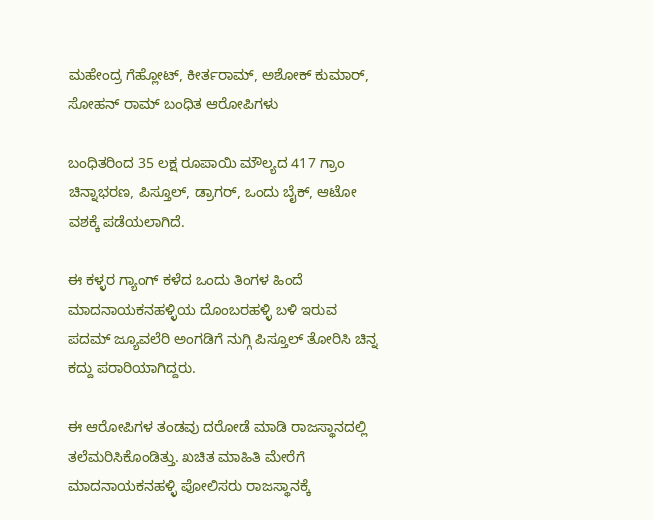ಮಹೇಂದ್ರ ಗೆಹ್ಲೋಟ್, ಕೀರ್ತರಾಮ್, ಅಶೋಕ್ ಕುಮಾರ್, ಸೋಹನ್ ರಾಮ್ ಬಂಧಿತ ಆರೋಪಿಗಳು

ಬಂಧಿತರಿಂದ 35 ಲಕ್ಷ ರೂಪಾಯಿ ಮೌಲ್ಯದ‌ 417 ಗ್ರಾಂ ಚಿನ್ನಾಭರಣ, ಪಿಸ್ತೂಲ್, ಡ್ರಾಗರ್, ಒಂದು ಬೈಕ್, ಆಟೋ ವಶಕ್ಕೆ ಪಡೆಯಲಾಗಿದೆ.

ಈ ಕಳ್ಳರ ಗ್ಯಾಂಗ್ ಕಳೆದ ಒಂದು ತಿಂಗಳ ಹಿಂದೆ ಮಾದನಾಯಕನಹಳ್ಳಿಯ ದೊಂಬರಹಳ್ಳಿ ಬಳಿ ಇರುವ ಪದಮ್ ಜ್ಯೂವಲೆರಿ ಅಂಗಡಿಗೆ ನುಗ್ಗಿ ಪಿಸ್ತೂಲ್ ತೋರಿಸಿ ಚಿನ್ನ ಕದ್ದು ಪರಾರಿಯಾಗಿದ್ದರು.

ಈ ಆರೋಪಿಗಳ ತಂಡವು ದರೋಡೆ ಮಾಡಿ ರಾಜಸ್ಥಾನದಲ್ಲಿ ತಲೆಮರಿಸಿಕೊಂಡಿತ್ತು. ಖಚಿತ ಮಾಹಿತಿ ಮೇರೆಗೆ ಮಾದನಾಯಕನಹಳ್ಳಿ ಪೋಲಿಸರು ರಾಜಸ್ಥಾನಕ್ಕೆ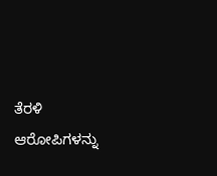ತೆರಳಿ ಆರೋಪಿಗಳನ್ನು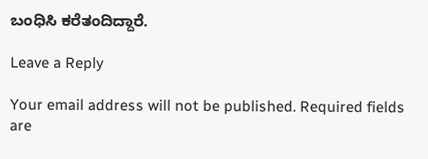ಬಂಧಿಸಿ ಕರೆತಂದಿದ್ದಾರೆ.

Leave a Reply

Your email address will not be published. Required fields are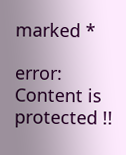marked *

error: Content is protected !!